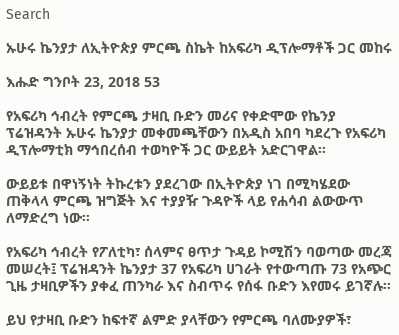Search

ኡሁሩ ኬንያታ ለኢትዮጵያ ምርጫ ስኬት ከአፍሪካ ዲፕሎማቶች ጋር መከሩ

እሑድ ግንቦት 23, 2018 53

የአፍሪካ ኅብረት የምርጫ ታዛቢ ቡድን መሪና የቀድሞው የኬንያ ፕሬዝዳንት ኡሁሩ ኬንያታ መቀመጫቸውን በአዲስ አበባ ካደረጉ የአፍሪካ ዲፕሎማቲክ ማኅበረሰብ ተወካዮች ጋር ውይይት አድርገዋል።

ውይይቱ በዋነኝነት ትኩረቱን ያደረገው በኢትዮጵያ ነገ በሚካሄደው ጠቅላላ ምርጫ ዝግጅት እና ተያያዥ ጉዳዮች ላይ የሐሳብ ልውውጥ ለማድረግ ነው።

የአፍሪካ ኅብረት የፖለቲካ፣ ሰላምና ፀጥታ ጉዳይ ኮሚሽን ባወጣው መረጃ መሠረት፤ ፕሬዝዳንት ኬንያታ 37 የአፍሪካ ሀገራት የተውጣጡ 73 የአጭር ጊዜ ታዛቢዎችን ያቀፈ ጠንካራ እና ስብጥሩ የሰፋ ቡድን እየመሩ ይገኛሉ።

ይህ የታዛቢ ቡድን ከፍተኛ ልምድ ያላቸውን የምርጫ ባለሙያዎች፣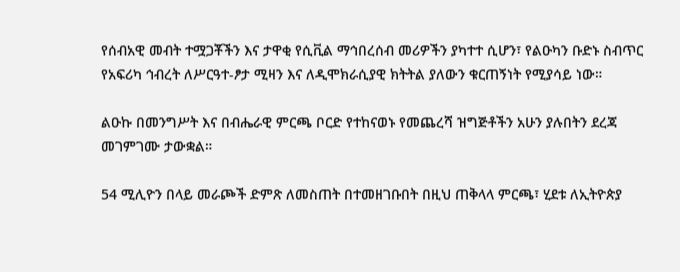የሰብአዊ መብት ተሟጋቾችን እና ታዋቂ የሲቪል ማኅበረሰብ መሪዎችን ያካተተ ሲሆን፣ የልዑካን ቡድኑ ስብጥር የአፍሪካ ኅብረት ለሥርዓተ-ፆታ ሚዛን እና ለዲሞክራሲያዊ ክትትል ያለውን ቁርጠኝነት የሚያሳይ ነው።

ልዑኩ በመንግሥት እና በብሔራዊ ምርጫ ቦርድ የተከናወኑ የመጨረሻ ዝግጅቶችን አሁን ያሉበትን ደረጃ መገምገሙ ታውቋል።

54 ሚሊዮን በላይ መራጮች ድምጽ ለመስጠት በተመዘገቡበት በዚህ ጠቅላላ ምርጫ፣ ሂደቱ ለኢትዮጵያ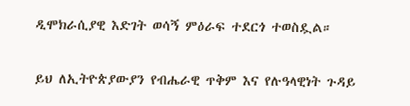ዲሞክራሲያዊ እድገት ወሳኝ ምዕራፍ ተደርጎ ተወስዷል።

ይህ ለኢትዮጵያውያን የብሔራዊ ጥቅም እና የሉዓላዊነት ጉዳይ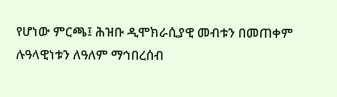የሆነው ምርጫ፤ ሕዝቡ ዲሞክራሲያዊ መብቱን በመጠቀም ሉዓላዊነቱን ለዓለም ማኅበረሰብ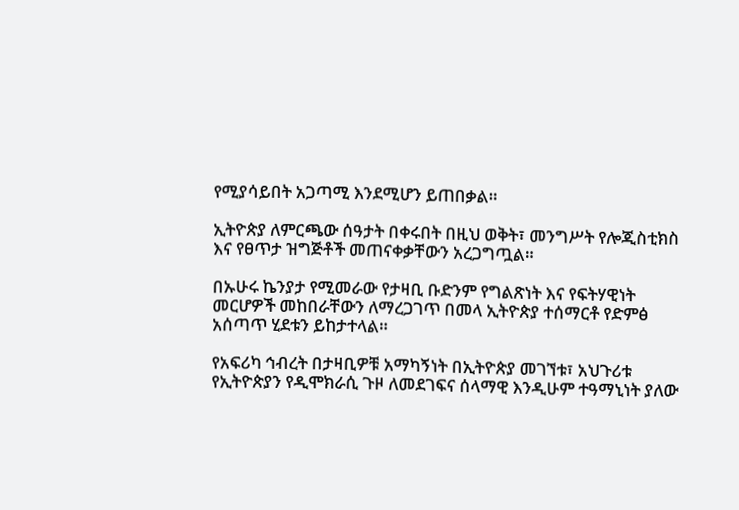የሚያሳይበት አጋጣሚ እንደሚሆን ይጠበቃል።

ኢትዮጵያ ለምርጫው ሰዓታት በቀሩበት በዚህ ወቅት፣ መንግሥት የሎጂስቲክስ እና የፀጥታ ዝግጅቶች መጠናቀቃቸውን አረጋግጧል።

በኡሁሩ ኬንያታ የሚመራው የታዛቢ ቡድንም የግልጽነት እና የፍትሃዊነት መርሆዎች መከበራቸውን ለማረጋገጥ በመላ ኢትዮጵያ ተሰማርቶ የድምፅ አሰጣጥ ሂደቱን ይከታተላል።

የአፍሪካ ኅብረት በታዛቢዎቹ አማካኝነት በኢትዮጵያ መገኘቱ፣ አህጉሪቱ የኢትዮጵያን የዲሞክራሲ ጉዞ ለመደገፍና ሰላማዊ እንዲሁም ተዓማኒነት ያለው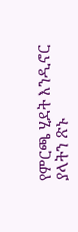የምርጫ ሂደት እንዲኖር ያላትን ጽኑ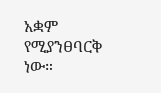አቋም የሚያንፀባርቅ ነው።